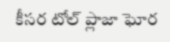కీసర టోల్ ప్లాజా ఘోర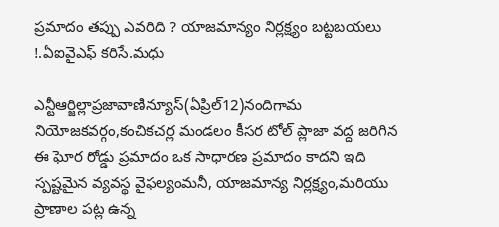ప్రమాదం తప్పు ఎవరిది ? యాజమాన్యం నిర్లక్ష్యం బట్టబయలు !.ఏఐవైఎఫ్ కరిసే.మధు

ఎన్టీఆర్జిల్లాప్రజావాణిన్యూస్(ఏప్రిల్12)నందిగామ నియోజకవర్గం,కంచికచర్ల మండలం కీసర టోల్ ప్లాజా వద్ద జరిగిన ఈ ఘోర రోడ్డు ప్రమాదం ఒక సాధారణ ప్రమాదం కాదని ఇది స్పష్టమైన వ్యవస్థ వైఫల్యంమనీ, యాజమాన్య నిర్లక్ష్యం,మరియు ప్రాణాల పట్ల ఉన్న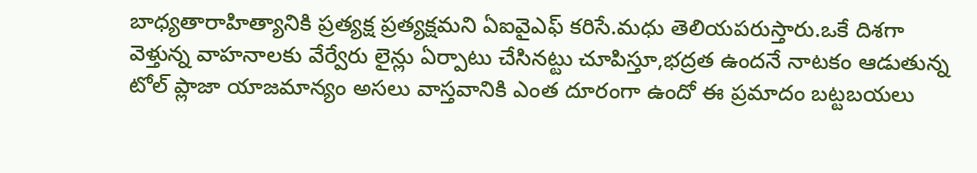బాధ్యతారాహిత్యానికి ప్రత్యక్ష ప్రత్యక్షమని ఏఐవైఎఫ్ కరిసే.మధు తెలియపరుస్తారు.ఒకే దిశగా వెళ్తున్న వాహనాలకు వేర్వేరు లైన్లు ఏర్పాటు చేసినట్టు చూపిస్తూ,భద్రత ఉందనే నాటకం ఆడుతున్న టోల్ ప్లాజా యాజమాన్యం అసలు వాస్తవానికి ఎంత దూరంగా ఉందో ఈ ప్రమాదం బట్టబయలు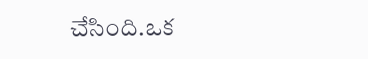చేసింది.ఒక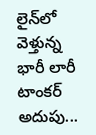లైన్‌లో వెళ్తున్న భారీ లారీ టాంకర్ అదుపు...